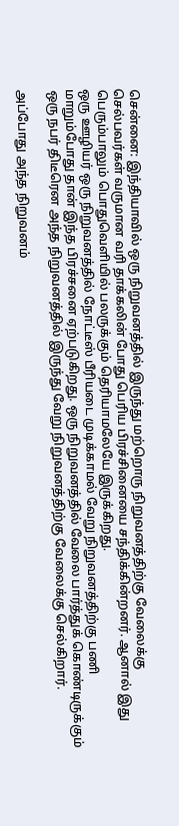சென்னை: இந்தியாவில் ஒரு நிறுவனத்தில் இருந்து மற்றொரு நிறுவனத்திற்கு வேலைக்கு செல்பவர்கள் வருமான வரி தாக்கலின் போது பெரிய பிரச்சினையை சந்திக்கின்றனர். ஆனால் இது பெரும்பாலும் பொதுவெளியில் பலருக்கும் தெரியாமலேயே இருக்கிறது.
ஒரு ஊழியர் ஒரு நிறுவனத்தில் நோட்டீஸ் பீரியடை முடிக்காமல் வேறு நிறுவனத்திற்கு பணி மாறும்போது தான் இந்த பிரச்சனை ஏற்படுகிறது. ஒரு நிறுவனத்தில் வேலை பார்த்துக் கொண்டிருக்கும் ஒரு நபர் திடீரென அந்த நிறுவனத்தில் இருந்து வேறு நிறுவனத்திற்கு வேலைக்கு செல்கிறார்.

அப்போது அந்த நிறுவனம்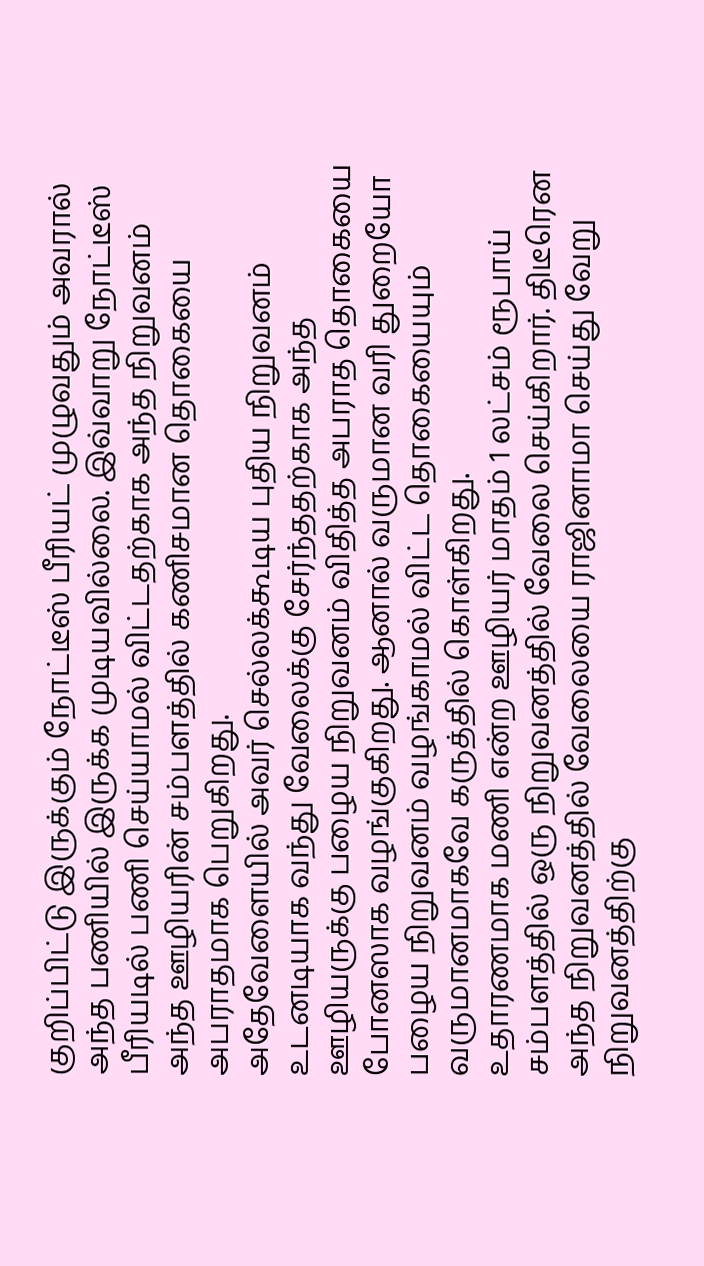குறிப்பிட்டு இருக்கும் நோட்டீஸ் பீரியட் முழுவதும் அவரால் அந்த பணியில் இருக்க முடியவில்லை. இவ்வாறு நோட்டீஸ் பீரியடில் பணி செய்யாமல் விட்டதற்காக அந்த நிறுவனம் அந்த ஊழியரின் சம்பளத்தில் கணிசமான தொகையை அபராதமாக பெறுகிறது.
அதேவேளையில் அவர் செல்லக்கூடிய புதிய நிறுவனம் உடனடியாக வந்து வேலைக்கு சேர்ந்ததற்காக அந்த ஊழியருக்கு பழைய நிறுவனம் விதித்த அபராத தொகையை போனஸாக வழங்குகிறது. ஆனால் வருமான வரி துறையோ பழைய நிறுவனம் வழங்காமல் விட்ட தொகையையும் வருமானமாகவே கருத்தில் கொள்கிறது.
உதாரணமாக மணி என்ற ஊழியர் மாதம் 1 லட்சம் ரூபாய் சம்பளத்தில் ஒரு நிறுவனத்தில் வேலை செய்கிறார். திடீரென அந்த நிறுவனத்தில் வேலையை ராஜினாமா செய்து வேறு நிறுவனத்திற்கு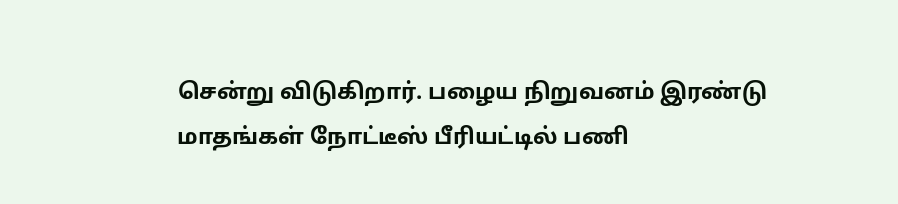சென்று விடுகிறார். பழைய நிறுவனம் இரண்டு மாதங்கள் நோட்டீஸ் பீரியட்டில் பணி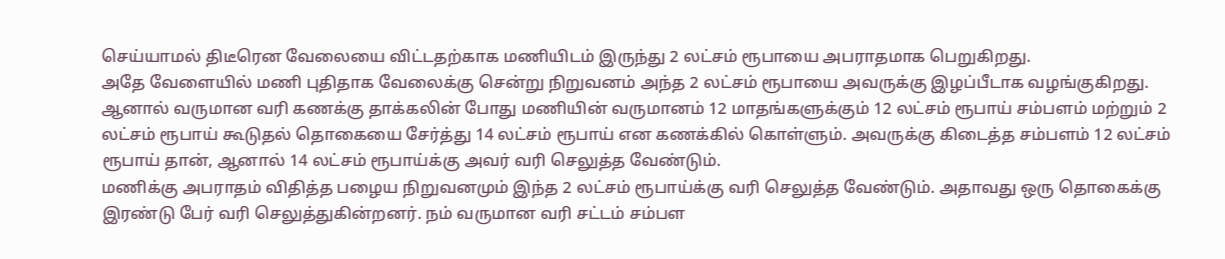செய்யாமல் திடீரென வேலையை விட்டதற்காக மணியிடம் இருந்து 2 லட்சம் ரூபாயை அபராதமாக பெறுகிறது.
அதே வேளையில் மணி புதிதாக வேலைக்கு சென்று நிறுவனம் அந்த 2 லட்சம் ரூபாயை அவருக்கு இழப்பீடாக வழங்குகிறது. ஆனால் வருமான வரி கணக்கு தாக்கலின் போது மணியின் வருமானம் 12 மாதங்களுக்கும் 12 லட்சம் ரூபாய் சம்பளம் மற்றும் 2 லட்சம் ரூபாய் கூடுதல் தொகையை சேர்த்து 14 லட்சம் ரூபாய் என கணக்கில் கொள்ளும். அவருக்கு கிடைத்த சம்பளம் 12 லட்சம் ரூபாய் தான், ஆனால் 14 லட்சம் ரூபாய்க்கு அவர் வரி செலுத்த வேண்டும்.
மணிக்கு அபராதம் விதித்த பழைய நிறுவனமும் இந்த 2 லட்சம் ரூபாய்க்கு வரி செலுத்த வேண்டும். அதாவது ஒரு தொகைக்கு இரண்டு பேர் வரி செலுத்துகின்றனர். நம் வருமான வரி சட்டம் சம்பள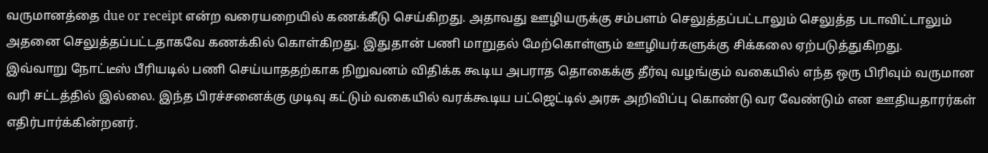வருமானத்தை due or receipt என்ற வரையறையில் கணக்கீடு செய்கிறது. அதாவது ஊழியருக்கு சம்பளம் செலுத்தப்பட்டாலும் செலுத்த படாவிட்டாலும் அதனை செலுத்தப்பட்டதாகவே கணக்கில் கொள்கிறது. இதுதான் பணி மாறுதல் மேற்கொள்ளும் ஊழியர்களுக்கு சிக்கலை ஏற்படுத்துகிறது.
இவ்வாறு நோட்டீஸ் பீரியடில் பணி செய்யாததற்காக நிறுவனம் விதிக்க கூடிய அபராத தொகைக்கு தீர்வு வழங்கும் வகையில் எந்த ஒரு பிரிவும் வருமான வரி சட்டத்தில் இல்லை. இந்த பிரச்சனைக்கு முடிவு கட்டும் வகையில் வரக்கூடிய பட்ஜெட்டில் அரசு அறிவிப்பு கொண்டு வர வேண்டும் என ஊதியதாரர்கள் எதிர்பார்க்கின்றனர்.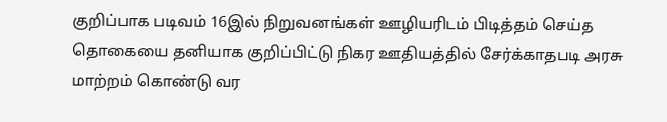குறிப்பாக படிவம் 16இல் நிறுவனங்கள் ஊழியரிடம் பிடித்தம் செய்த தொகையை தனியாக குறிப்பிட்டு நிகர ஊதியத்தில் சேர்க்காதபடி அரசு மாற்றம் கொண்டு வர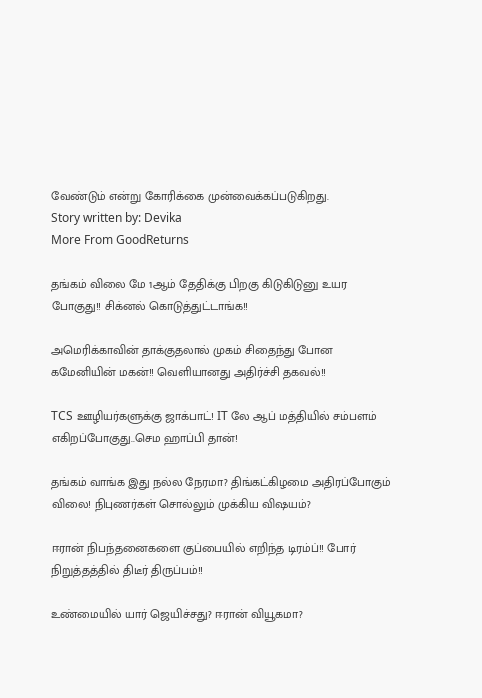வேண்டும் என்று கோரிக்கை முன்வைக்கப்படுகிறது.
Story written by: Devika
More From GoodReturns

தங்கம் விலை மே 1ஆம் தேதிக்கு பிறகு கிடுகிடுனு உயர போகுது!! சிக்னல் கொடுத்துட்டாங்க!!

அமெரிக்காவின் தாக்குதலால் முகம் சிதைந்து போன கமேனியின் மகன்!! வெளியானது அதிர்ச்சி தகவல்!!

TCS ஊழியர்களுக்கு ஜாக்பாட்! IT லே ஆப் மத்தியில் சம்பளம் எகிறப்போகுது..செம ஹாப்பி தான்!

தங்கம் வாங்க இது நல்ல நேரமா? திங்கட்கிழமை அதிரப்போகும் விலை! நிபுணர்கள் சொல்லும் முக்கிய விஷயம்?

ஈரான் நிபந்தனைகளை குப்பையில் எறிந்த டிரம்ப்!! போர் நிறுத்தத்தில் திடீர் திருப்பம்!!

உண்மையில் யார் ஜெயிச்சது? ஈரான் வியூகமா?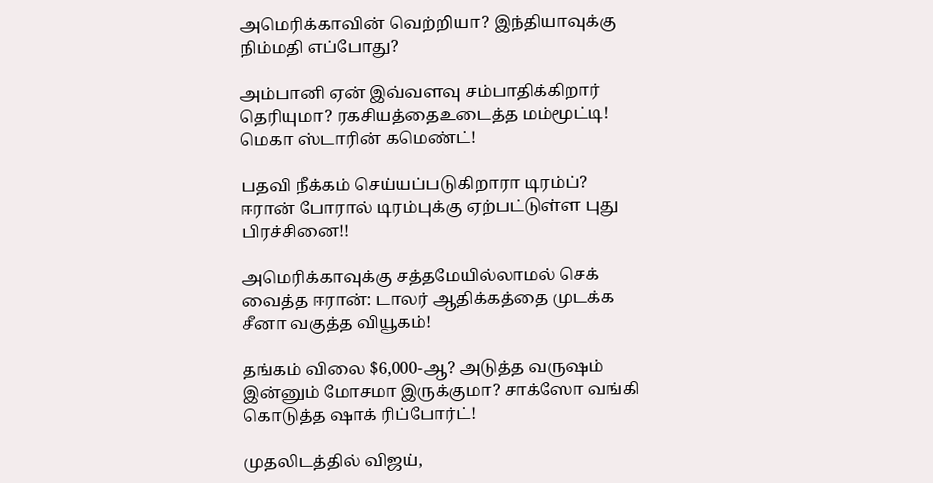அமெரிக்காவின் வெற்றியா? இந்தியாவுக்கு நிம்மதி எப்போது?

அம்பானி ஏன் இவ்வளவு சம்பாதிக்கிறார் தெரியுமா? ரகசியத்தைஉடைத்த மம்மூட்டி! மெகா ஸ்டாரின் கமெண்ட்!

பதவி நீக்கம் செய்யப்படுகிறாரா டிரம்ப்? ஈரான் போரால் டிரம்புக்கு ஏற்பட்டுள்ள புது பிரச்சினை!!

அமெரிக்காவுக்கு சத்தமேயில்லாமல் செக் வைத்த ஈரான்: டாலர் ஆதிக்கத்தை முடக்க சீனா வகுத்த வியூகம்!

தங்கம் விலை $6,000-ஆ? அடுத்த வருஷம் இன்னும் மோசமா இருக்குமா? சாக்ஸோ வங்கி கொடுத்த ஷாக் ரிப்போர்ட்!

முதலிடத்தில் விஜய்,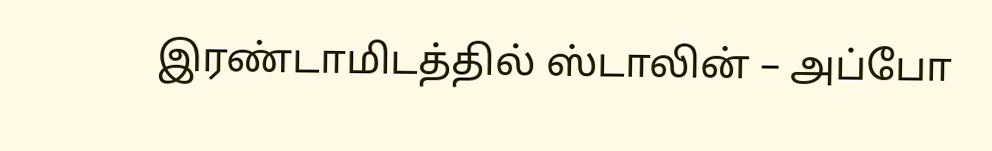இரண்டாமிடத்தில் ஸ்டாலின் – அப்போ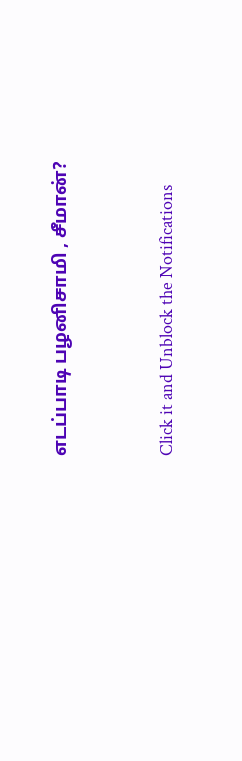எடப்பாடி பழனிசாமி , சீமான்?



Click it and Unblock the Notifications